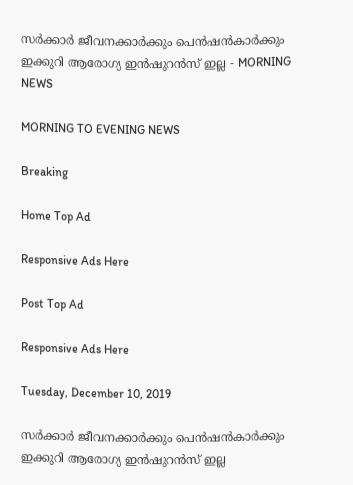സർക്കാർ ജീവനക്കാർക്കും പെൻഷൻകാർക്കും ഇക്കുറി ആരോഗ്യ ഇൻഷുറൻസ് ഇല്ല - MORNING NEWS

MORNING TO EVENING NEWS

Breaking

Home Top Ad

Responsive Ads Here

Post Top Ad

Responsive Ads Here

Tuesday, December 10, 2019

സർക്കാർ ജീവനക്കാർക്കും പെൻഷൻകാർക്കും ഇക്കുറി ആരോഗ്യ ഇൻഷുറൻസ് ഇല്ല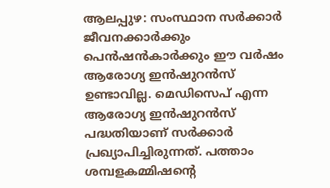ആലപ്പുഴ: സംസ്ഥാന സർക്കാർ ജീവനക്കാർക്കും പെൻഷൻകാർക്കും ഈ വർഷം ആരോഗ്യ ഇൻഷുറൻസ് ഉണ്ടാവില്ല. മെഡിസെപ് എന്ന ആരോഗ്യ ഇൻഷുറൻസ് പദ്ധതിയാണ് സർക്കാർ പ്രഖ്യാപിച്ചിരുന്നത്. പത്താം ശമ്പളകമ്മിഷന്റെ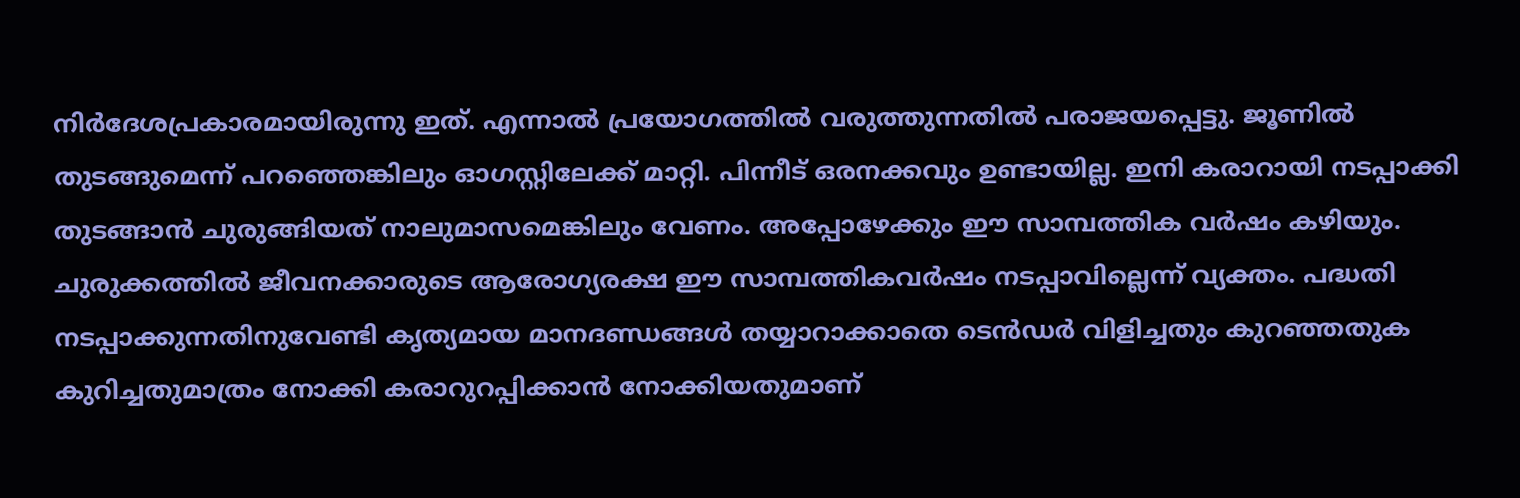നിർദേശപ്രകാരമായിരുന്നു ഇത്. എന്നാൽ പ്രയോഗത്തിൽ വരുത്തുന്നതിൽ പരാജയപ്പെട്ടു. ജൂണിൽ തുടങ്ങുമെന്ന് പറഞ്ഞെങ്കിലും ഓഗസ്റ്റിലേക്ക് മാറ്റി. പിന്നീട് ഒരനക്കവും ഉണ്ടായില്ല. ഇനി കരാറായി നടപ്പാക്കി തുടങ്ങാൻ ചുരുങ്ങിയത് നാലുമാസമെങ്കിലും വേണം. അപ്പോഴേക്കും ഈ സാമ്പത്തിക വർഷം കഴിയും. ചുരുക്കത്തിൽ ജീവനക്കാരുടെ ആരോഗ്യരക്ഷ ഈ സാമ്പത്തികവർഷം നടപ്പാവില്ലെന്ന് വ്യക്തം. പദ്ധതി നടപ്പാക്കുന്നതിനുവേണ്ടി കൃത്യമായ മാനദണ്ഡങ്ങൾ തയ്യാറാക്കാതെ ടെൻഡർ വിളിച്ചതും കുറഞ്ഞതുക കുറിച്ചതുമാത്രം നോക്കി കരാറുറപ്പിക്കാൻ നോക്കിയതുമാണ്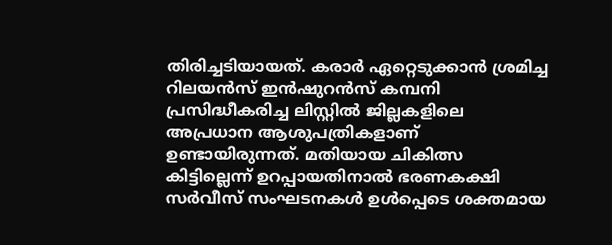തിരിച്ചടിയായത്. കരാർ ഏറ്റെടുക്കാൻ ശ്രമിച്ച റിലയൻസ് ഇൻഷുറൻസ് കമ്പനി പ്രസിദ്ധീകരിച്ച ലിസ്റ്റിൽ ജില്ലകളിലെ അപ്രധാന ആശുപത്രികളാണ് ഉണ്ടായിരുന്നത്. മതിയായ ചികിത്സ കിട്ടില്ലെന്ന് ഉറപ്പായതിനാൽ ഭരണകക്ഷി സർവീസ് സംഘടനകൾ ഉൾപ്പെടെ ശക്തമായ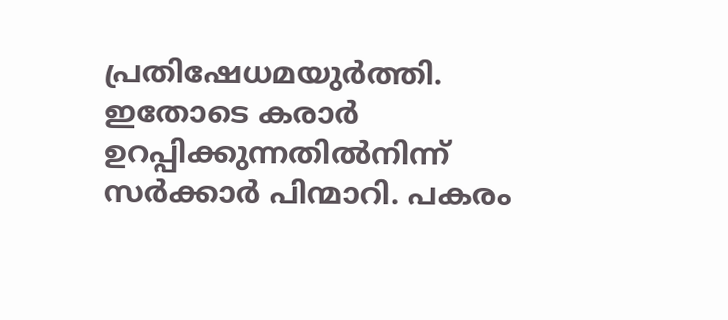പ്രതിഷേധമയുർത്തി. ഇതോടെ കരാർ ഉറപ്പിക്കുന്നതിൽനിന്ന് സർക്കാർ പിന്മാറി. പകരം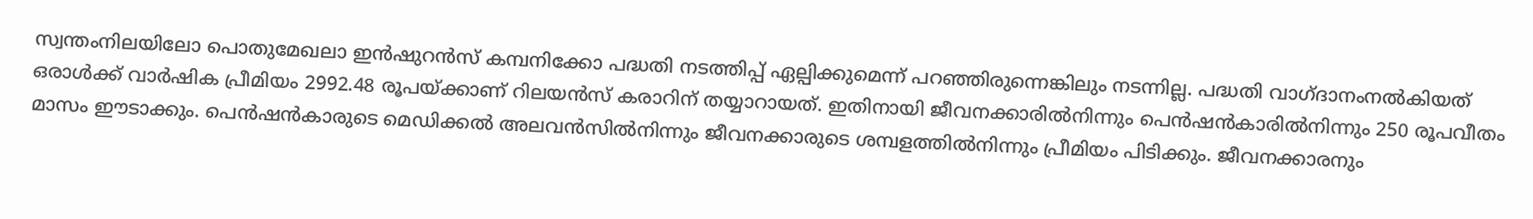സ്വന്തംനിലയിലോ പൊതുമേഖലാ ഇൻഷുറൻസ് കമ്പനിക്കോ പദ്ധതി നടത്തിപ്പ് ഏല്പിക്കുമെന്ന് പറഞ്ഞിരുന്നെങ്കിലും നടന്നില്ല. പദ്ധതി വാഗ്ദാനംനൽകിയത് ഒരാൾക്ക് വാർഷിക പ്രീമിയം 2992.48 രൂപയ്ക്കാണ് റിലയൻസ് കരാറിന് തയ്യാറായത്. ഇതിനായി ജീവനക്കാരിൽനിന്നും പെൻഷൻകാരിൽനിന്നും 250 രൂപവീതം മാസം ഈടാക്കും. പെൻഷൻകാരുടെ മെഡിക്കൽ അലവൻസിൽനിന്നും ജീവനക്കാരുടെ ശമ്പളത്തിൽനിന്നും പ്രീമിയം പിടിക്കും. ജീവനക്കാരനും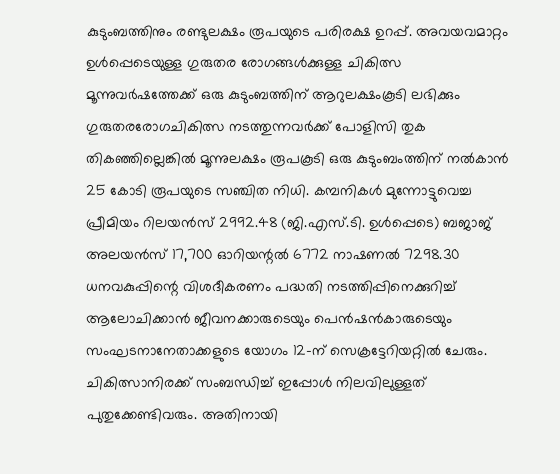കുടുംബത്തിനും രണ്ടുലക്ഷം രൂപയുടെ പരിരക്ഷ ഉറപ്പ്. അവയവമാറ്റം ഉൾപ്പെടെയുള്ള ഗുരുതര രോഗങ്ങൾക്കുള്ള ചികിത്സ മൂന്നുവർഷത്തേക്ക് ഒരു കുടുംബത്തിന് ആറുലക്ഷംകൂടി ലഭിക്കും ഗുരുതരരോഗചികിത്സ നടത്തുന്നവർക്ക് പോളിസി തുക തികഞ്ഞില്ലെങ്കിൽ മൂന്നുലക്ഷം രൂപകൂടി ഒരു കുടുംബംത്തിന് നൽകാൻ 25 കോടി രൂപയുടെ സഞ്ചിത നിധി. കമ്പനികൾ മുന്നോട്ടുവെച്ച പ്രീമിയം റിലയൻസ് 2992.48 (ജി.എസ്.ടി. ഉൾപ്പെടെ) ബജാജ് അലയൻസ് 17,700 ഓറിയന്റൽ 6772 നാഷണൽ 7298.30 ധനവകുപ്പിന്റെ വിശദീകരണം പദ്ധതി നടത്തിപ്പിനെക്കുറിച്ച് ആലോചിക്കാൻ ജീവനക്കാരുടെയും പെൻഷൻകാരുടെയും സംഘടനാനേതാക്കളുടെ യോഗം 12-ന് സെക്രട്ടേറിയറ്റിൽ ചേരും. ചികിത്സാനിരക്ക് സംബന്ധിച്ച് ഇപ്പോൾ നിലവിലുള്ളത് പുതുക്കേണ്ടിവരും. അതിനായി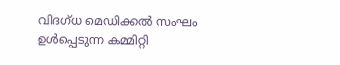വിദഗ്ധ മെഡിക്കൽ സംഘം ഉൾപ്പെടുന്ന കമ്മിറ്റി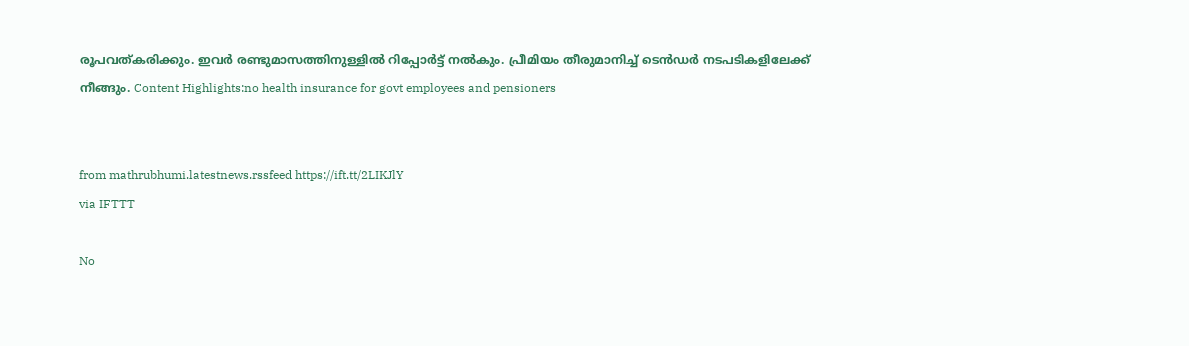രൂപവത്കരിക്കും. ഇവർ രണ്ടുമാസത്തിനുള്ളിൽ റിപ്പോർട്ട് നൽകും. പ്രീമിയം തീരുമാനിച്ച് ടെൻഡർ നടപടികളിലേക്ക് നീങ്ങും. Content Highlights:no health insurance for govt employees and pensioners


from mathrubhumi.latestnews.rssfeed https://ift.tt/2LIKJlY
via IFTTT

No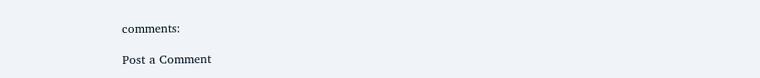comments:

Post a Comment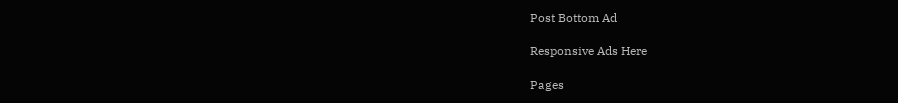Post Bottom Ad

Responsive Ads Here

Pages